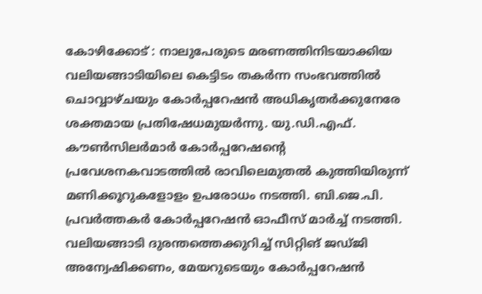കോഴിക്കോട് : നാലുപേരുടെ മരണത്തിനിടയാക്കിയ വലിയങ്ങാടിയിലെ കെട്ടിടം തകർന്ന സംഭവത്തിൽ ചൊവ്വാഴ്ചയും കോർപ്പറേഷൻ അധികൃതർക്കുനേരേ ശക്തമായ പ്രതിഷേധമുയർന്നു. യു.ഡി.എഫ്. കൗൺസിലർമാർ കോർപ്പറേഷന്റെ പ്രവേശനകവാടത്തിൽ രാവിലെമുതൽ കുത്തിയിരുന്ന് മണിക്കൂറുകളോളം ഉപരോധം നടത്തി. ബി.ജെ.പി. പ്രവർത്തകർ കോർപ്പറേഷൻ ഓഫീസ് മാർച്ച് നടത്തി.
വലിയങ്ങാടി ദുരന്തത്തെക്കുറിച്ച് സിറ്റിങ് ജഡ്ജി അന്വേഷിക്കണം, മേയറുടെയും കോർപ്പറേഷൻ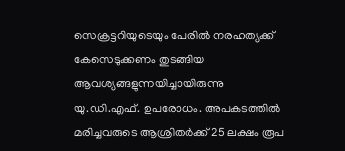സെക്രട്ടറിയുടെയും പേരിൽ നരഹത്യക്ക് കേസെടുക്കണം തുടങ്ങിയ ആവശ്യങ്ങളുന്നയിച്ചായിരുന്നു യു.ഡി.എഫ്. ഉപരോധം. അപകടത്തിൽ മരിച്ചവരുടെ ആശ്രിതർക്ക് 25 ലക്ഷം രൂപ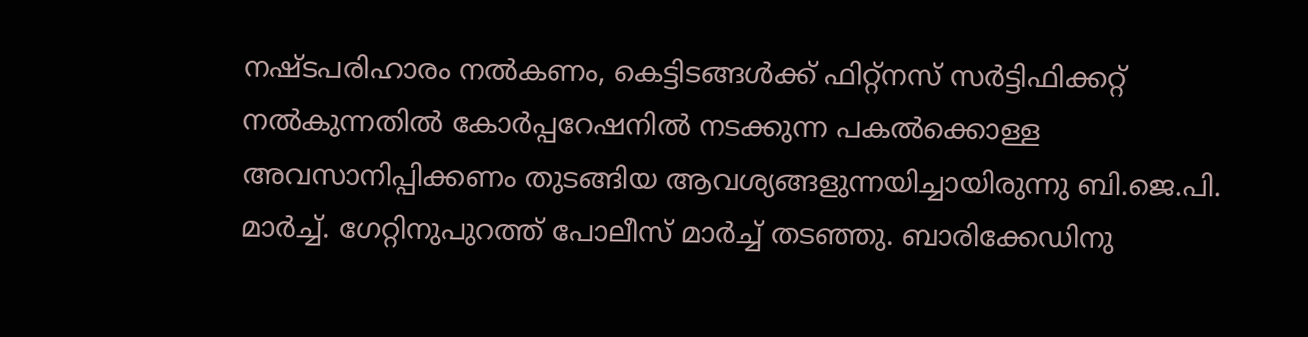നഷ്ടപരിഹാരം നൽകണം, കെട്ടിടങ്ങൾക്ക് ഫിറ്റ്നസ് സർട്ടിഫിക്കറ്റ് നൽകുന്നതിൽ കോർപ്പറേഷനിൽ നടക്കുന്ന പകൽക്കൊള്ള അവസാനിപ്പിക്കണം തുടങ്ങിയ ആവശ്യങ്ങളുന്നയിച്ചായിരുന്നു ബി.ജെ.പി. മാർച്ച്. ഗേറ്റിനുപുറത്ത് പോലീസ് മാർച്ച് തടഞ്ഞു. ബാരിക്കേഡിനു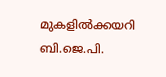മുകളിൽക്കയറി ബി.ജെ.പി.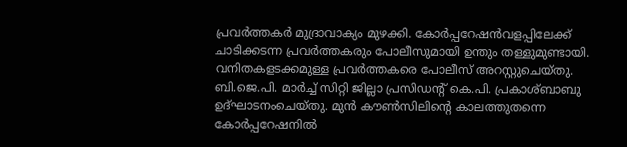പ്രവർത്തകർ മുദ്രാവാക്യം മുഴക്കി. കോർപ്പറേഷൻവളപ്പിലേക്ക് ചാടിക്കടന്ന പ്രവർത്തകരും പോലീസുമായി ഉന്തും തള്ളുമുണ്ടായി. വനിതകളടക്കമുള്ള പ്രവർത്തകരെ പോലീസ് അറസ്റ്റുചെയ്തു.
ബി.ജെ.പി. മാർച്ച് സിറ്റി ജില്ലാ പ്രസിഡന്റ് കെ.പി. പ്രകാശ്ബാബു ഉദ്ഘാടനംചെയ്തു. മുൻ കൗൺസിലിന്റെ കാലത്തുതന്നെ കോർപ്പറേഷനിൽ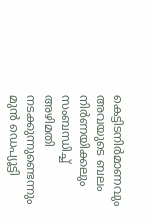കെട്ടിടനിർമാണവും അവയുടെ ബലം നിർണയിക്കലും സംബന്ധിച്ച് അഴിമതി നടക്കുന്നുണ്ടെന്നും മുൻ ഡെപ്യൂട്ടി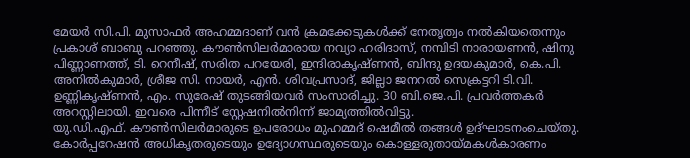മേയർ സി.പി. മുസാഫർ അഹമ്മദാണ് വൻ ക്രമക്കേടുകൾക്ക് നേതൃത്വം നൽകിയതെന്നും പ്രകാശ് ബാബു പറഞ്ഞു. കൗൺസിലർമാരായ നവ്യാ ഹരിദാസ്, നമ്പിടി നാരായണൻ, ഷിനു പിണ്ണാണത്ത്, ടി. റെനീഷ്, സരിത പറയേരി, ഇന്ദിരാകൃഷ്ണൻ, ബിന്ദു ഉദയകുമാർ, കെ.പി. അനിൽകുമാർ, ശ്രീജ സി. നായർ, എൻ. ശിവപ്രസാദ്, ജില്ലാ ജനറൽ സെക്രട്ടറി ടി.വി. ഉണ്ണികൃഷ്ണൻ, എം. സുരേഷ് തുടങ്ങിയവർ സംസാരിച്ചു. 30 ബി.ജെ.പി. പ്രവർത്തകർ അറസ്റ്റിലായി. ഇവരെ പിന്നീട് സ്റ്റേഷനിൽനിന്ന് ജാമ്യത്തിൽവിട്ടു.
യു.ഡി.എഫ്. കൗൺസിലർമാരുടെ ഉപരോധം മുഹമ്മദ് ഷെമീൽ തങ്ങൾ ഉദ്ഘാടനംചെയ്തു. കോർപ്പറേഷൻ അധികൃതരുടെയും ഉദ്യോഗസ്ഥരുടെയും കൊള്ളരുതായ്മകൾകാരണം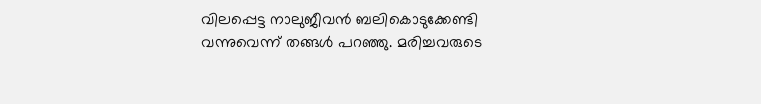വിലപ്പെട്ട നാലുജീവൻ ബലികൊടുക്കേണ്ടി വന്നുവെന്ന് തങ്ങൾ പറഞ്ഞു. മരിച്ചവരുടെ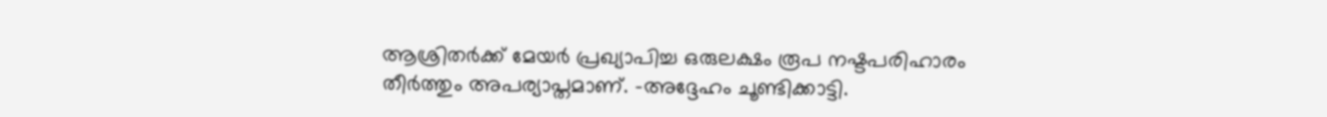ആശ്രിതർക്ക് മേയർ പ്രഖ്യാപിച്ച ഒരുലക്ഷം രൂപ നഷ്ടപരിഹാരം തീർത്തും അപര്യാപ്തമാണ്. -അദ്ദേഹം ചൂണ്ടിക്കാട്ടി.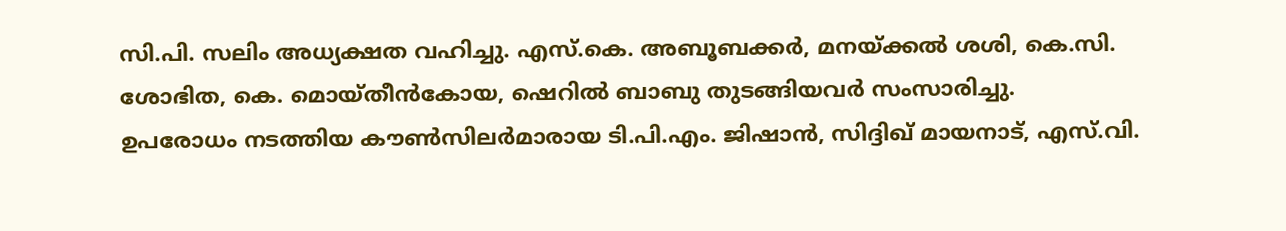സി.പി. സലിം അധ്യക്ഷത വഹിച്ചു. എസ്.കെ. അബൂബക്കർ, മനയ്ക്കൽ ശശി, കെ.സി. ശോഭിത, കെ. മൊയ്തീൻകോയ, ഷെറിൽ ബാബു തുടങ്ങിയവർ സംസാരിച്ചു.
ഉപരോധം നടത്തിയ കൗൺസിലർമാരായ ടി.പി.എം. ജിഷാൻ, സിദ്ദിഖ് മായനാട്, എസ്.വി.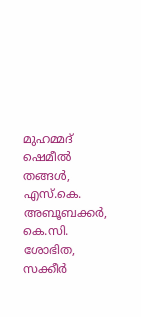മുഹമ്മദ് ഷെമീൽ തങ്ങൾ, എസ്.കെ. അബൂബക്കർ, കെ.സി. ശോഭിത, സക്കീർ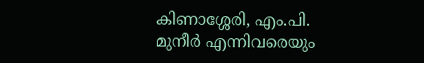കിണാശ്ശേരി, എം.പി. മുനീർ എന്നിവരെയും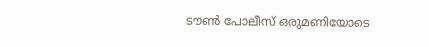ടൗൺ പോലീസ് ഒരുമണിയോടെ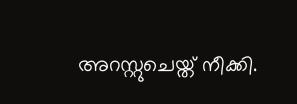അറസ്റ്റുചെയ്ത് നീക്കി.